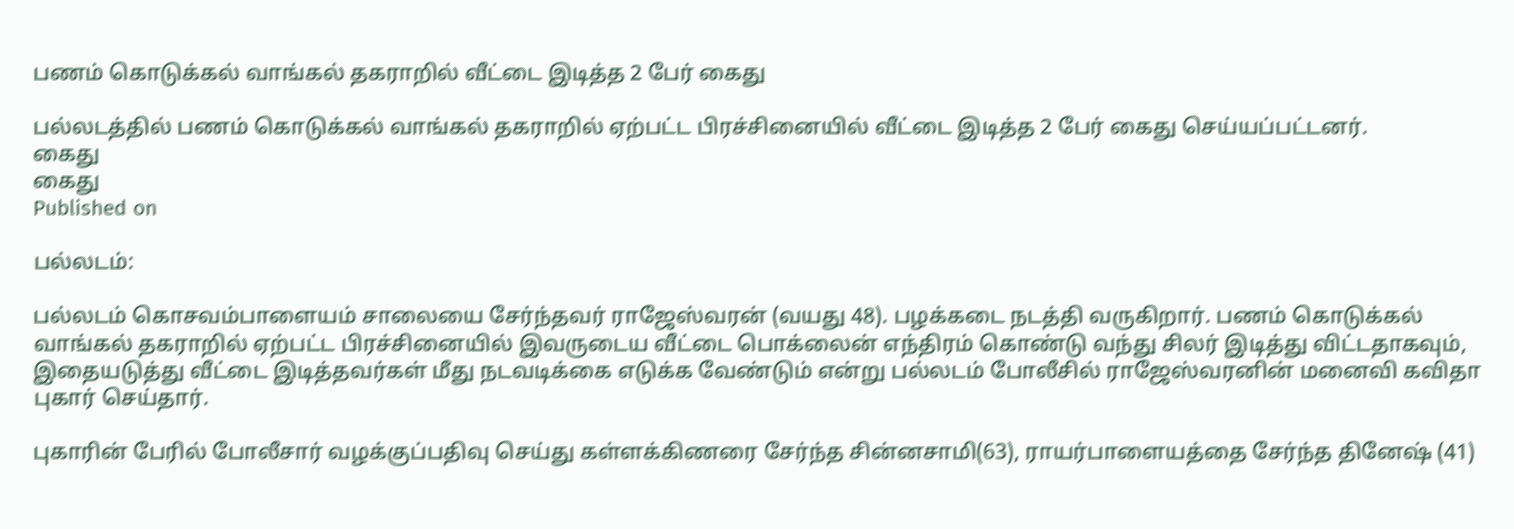பணம் கொடுக்கல் வாங்கல் தகராறில் வீட்டை இடித்த 2 பேர் கைது

பல்லடத்தில் பணம் கொடுக்கல் வாங்கல் தகராறில் ஏற்பட்ட பிரச்சினையில் வீட்டை இடித்த 2 பேர் கைது செய்யப்பட்டனர்.
கைது
கைது
Published on

பல்லடம்:

பல்லடம் கொசவம்பாளையம் சாலையை சேர்ந்தவர் ராஜேஸ்வரன் (வயது 48). பழக்கடை நடத்தி வருகிறார். பணம் கொடுக்கல் வாங்கல் தகராறில் ஏற்பட்ட பிரச்சினையில் இவருடைய வீட்டை பொக்லைன் எந்திரம் கொண்டு வந்து சிலர் இடித்து விட்டதாகவும், இதையடுத்து வீட்டை இடித்தவர்கள் மீது நடவடிக்கை எடுக்க வேண்டும் என்று பல்லடம் போலீசில் ராஜேஸ்வரனின் மனைவி கவிதா புகார் செய்தார்.

புகாரின் பேரில் போலீசார் வழக்குப்பதிவு செய்து கள்ளக்கிணரை சேர்ந்த சின்னசாமி(63), ராயர்பாளையத்தை சேர்ந்த தினேஷ் (41)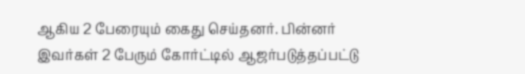ஆகிய 2 பேரையும் கைது செய்தனர். பின்னர் இவர்கள் 2 பேரும் கோர்ட்டில் ஆஜர்படுத்தப்பட்டு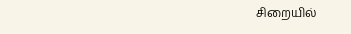சிறையில்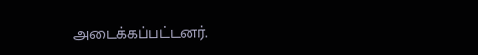அடைக்கப்பட்டனர்.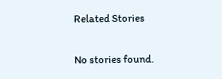Related Stories

No stories found.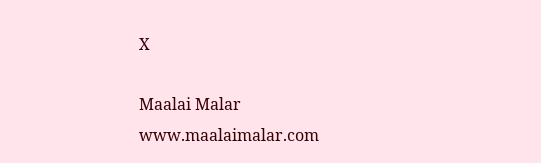X

Maalai Malar
www.maalaimalar.com